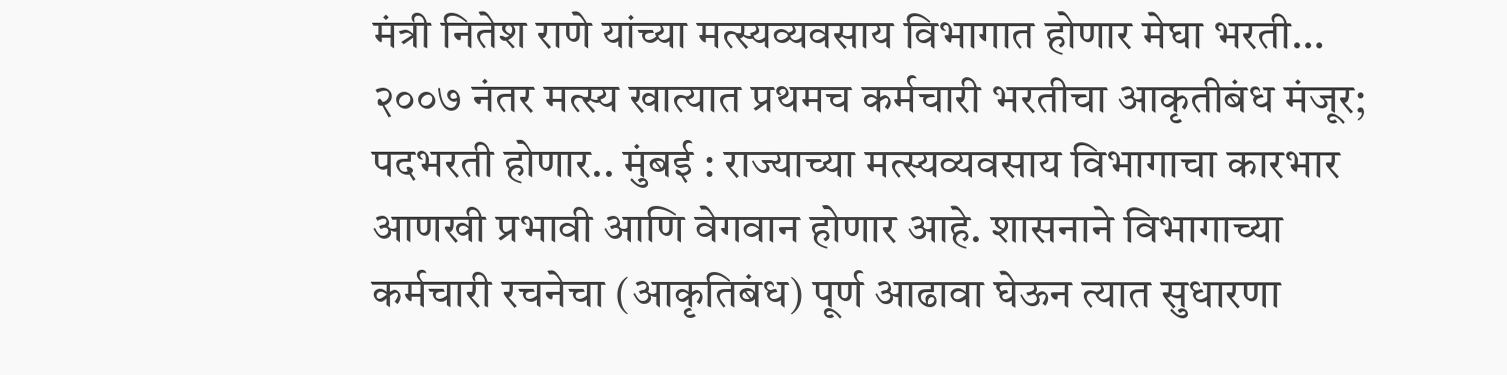मंत्री नितेश राणे यांच्या मत्स्यव्यवसाय विभागात होणार मेघा भरती…
२००७ नंतर मत्स्य खात्यात प्रथमच कर्मचारी भरतीचा आकृतीबंध मंजूर; पदभरती होणार.. मुंबई : राज्याच्या मत्स्यव्यवसाय विभागाचा कारभार आणखी प्रभावी आणि वेगवान होणार आहे. शासनाने विभागाच्या कर्मचारी रचनेचा (आकृतिबंध) पूर्ण आढावा घेऊन त्यात सुधारणा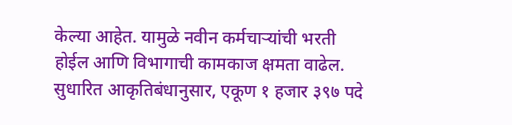केल्या आहेत. यामुळे नवीन कर्मचाऱ्यांची भरती होईल आणि विभागाची कामकाज क्षमता वाढेल. सुधारित आकृतिबंधानुसार, एकूण १ हजार ३९७ पदे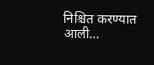निश्चित करण्यात आली…